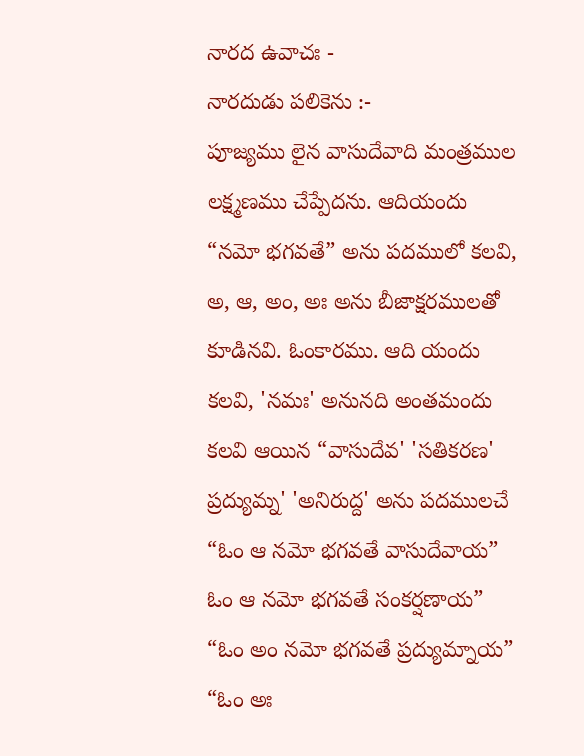నారద ఉవాచః -
నారదుడు పలికెను :-
పూజ్యము లైన వాసుదేవాది మంత్రముల లక్ష్మణము చేప్పేదను. ఆదియందు “నమో భగవతే” అను పదములో కలవి, అ, ఆ, అం, అః అను బీజాక్షరములతో కూడినవి. ఓంకారము. ఆది యందు కలవి, 'నమః' అనునది అంతమందు కలవి ఆయిన “వాసుదేవ' 'సతికరణ' ప్రద్యుమ్న' 'అనిరుద్ద' అను పదములచే “ఓం ఆ నమో భగవతే వాసుదేవాయ” ఓం ఆ నమో భగవతే సంకర్షణాయ” “ఓం అం నమో భగవతే ప్రద్యుమ్నాయ” “ఓం అః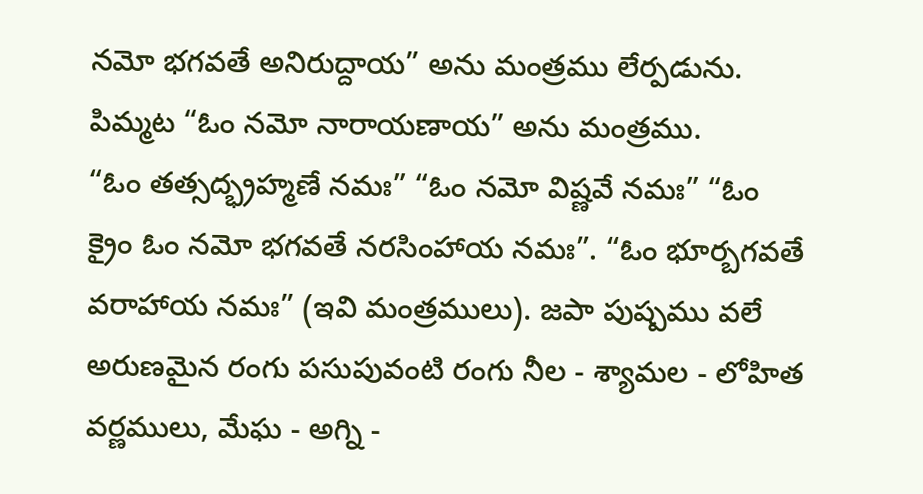నమో భగవతే అనిరుద్దాయ” అను మంత్రము లేర్పడును. పిమ్మట “ఓం నమో నారాయణాయ” అను మంత్రము.
“ఓం తత్సద్భ్రహ్మణే నమః” “ఓం నమో విష్ణవే నమః” “ఓం క్రైం ఓం నమో భగవతే నరసింహాయ నమః”. “ఓం భూర్బగవతే వరాహాయ నమః” (ఇవి మంత్రములు). జపా పుష్పము వలే అరుణమైన రంగు పసుపువంటి రంగు నీల - శ్యామల - లోహిత వర్ణములు, మేఘ - అగ్ని -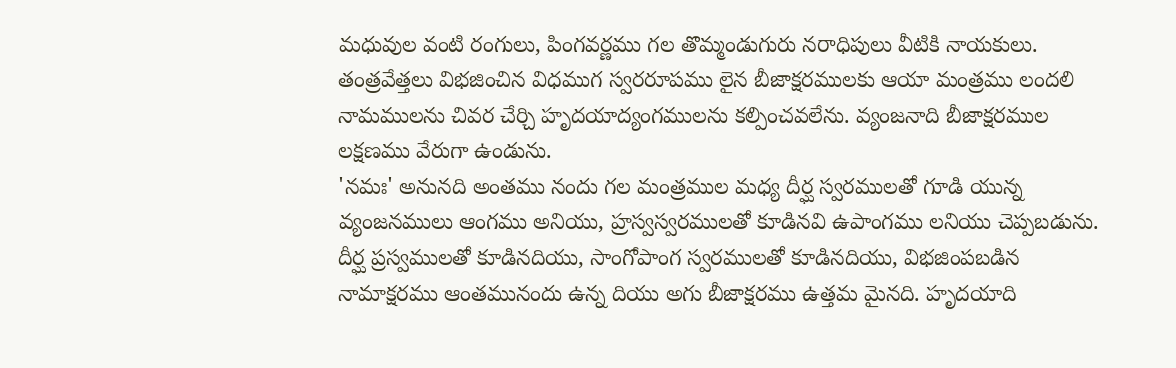మధువుల వంటి రంగులు, పింగవర్ణము గల తొమ్మండుగురు నరాధిపులు వీటికి నాయకులు. తంత్రవేత్తలు విభజించిన విధముగ స్వరరూపము లైన బీజాక్షరములకు ఆయా మంత్రము లందలి నామములను చివర చేర్చి హృదయాద్యంగములను కల్పించవలేను. వ్యంజనాది బీజాక్షరముల లక్షణము వేరుగా ఉండును.
'నమః' అనునది అంతము నందు గల మంత్రముల మధ్య దీర్ఘ స్వరములతో గూడి యున్న వ్యంజనములు ఆంగము అనియు, హ్రస్వస్వరములతో కూడినవి ఉపాంగము లనియు చెప్పబడును.
దీర్ఘ ప్రస్వములతో కూడినదియు, సాంగోపాంగ స్వరములతో కూడినదియు, విభజింపబడిన నామాక్షరము ఆంతమునందు ఉన్న దియు అగు బీజాక్షరము ఉత్తమ మైనది. హృదయాది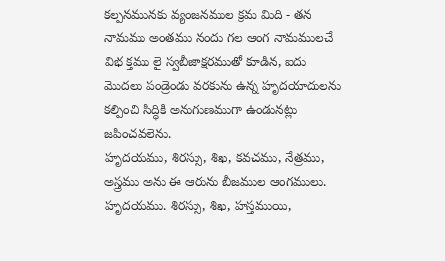కల్పనమునకు వ్యంజనముల క్రమ మిది - తన నామము అంతము నందు గల ఆంగ నామములచే విభ క్తము లై స్వబీజాక్షరముతో కూడిన, ఐదు మొదలు పండ్రెండు వరకును ఉన్న హృదయాదులను కల్పించి సిద్ధికి అనుగుణముగా ఉండునట్లు జపించవలెను.
హృదయము, శిరస్సు, శిఖ, కవచము, నేత్రము, అస్త్రము అను ఈ ఆరును బీజముల ఆంగములు. హృదయము. శిరస్సు, శిఖ, హస్తముయి,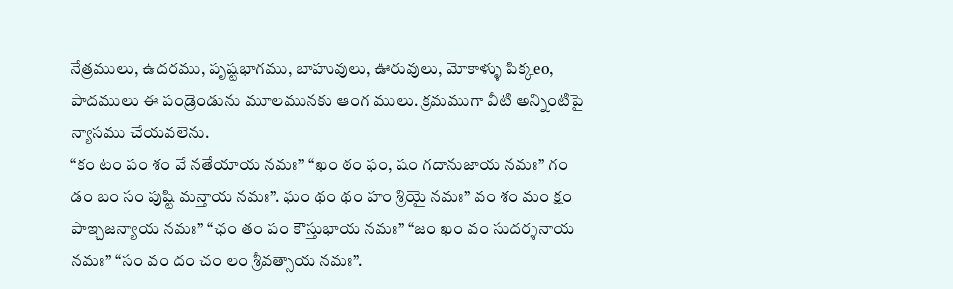నేత్రములు, ఉదరము, పృష్టభాగము, బాహువులు, ఊరువులు, మోకాళ్ళు పిక్కeo, పాదములు ఈ పండ్రెండును మూలమునకు ఆంగ ములు. క్రమముగా వీటి అన్నింటిపై న్యాసము చేయవలెను.
“కం టం పం శం వే నతేయాయ నమః” “ఖం ఠం ఫం, షం గదానుజాయ నమః” గం డం బం సం పుష్టి మన్తాయ నమః”. ఘం థం థం హం శ్రియై నమః” వం శం మం క్షం పాఇ్చజన్యాయ నమః” “ఛం తం పం కౌస్తుభాయ నమః” “జం ఖం వం సుదర్శనాయ నమః” “సం వం దం చం లం శ్రీవత్సాయ నమః”.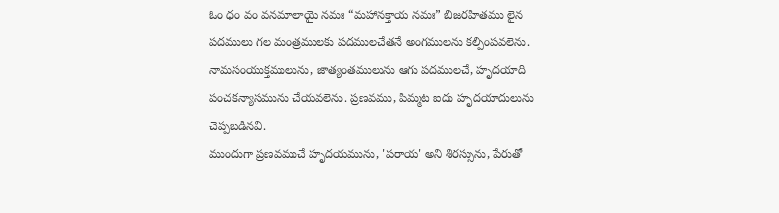ఓం ధం వం వనమాలాయై నమః “మహానక్తాయ నమః” బిజరహితము లైన పదములు గల మంత్రములకు పదములచేతనే అంగములను కల్పింపవలెను.
నామసంయుక్తములును, జాత్యంతములును ఆగు పదములచే, హృదయాది పంచకన్యాసమును చేయవలెను. ప్రణవము, పిమ్మట ఐదు హృదయాదులును చెప్పబడినవి.
ముందుగా ప్రణవముచే హృదయమును, 'పరాయ' అని శిరస్సును, పేరుతో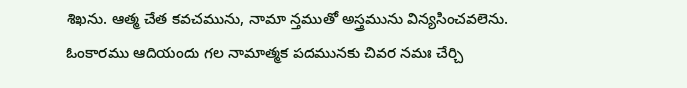శిఖను. ఆత్మ చేత కవచమును, నామా న్తముతో అస్త్రమును విన్యసించవలెను.
ఓంకారము ఆదియందు గల నామాత్మక పదమునకు చివర నమః చేర్చి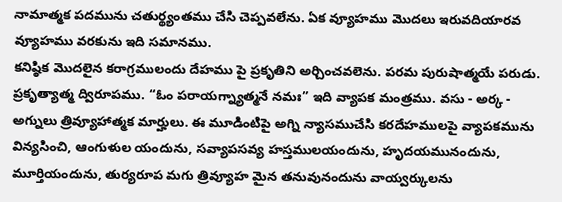నామాత్మక పదమును చతుర్థ్యంతము చేసి చెప్పవలేను. ఏక వ్యూహము మొదలు ఇరువదియారవ వ్యూహము వరకును ఇది సమానము.
కనిష్ఠిక మొదలైన కరాగ్రములందు దేహము పై ప్రకృతిని అర్చించవలెను. పరమ పురుషాత్మయే పరుడు. ప్రకృత్యాత్మ ద్విరూపము. “ఓం పరాయగ్న్యాత్మనే నమః” ఇది వ్యాపక మంత్రము. వసు - అర్క - అగ్నులు త్రివ్యూహాత్మక మార్హులు. ఈ మూడింటిపై అగ్ని న్యాసముచేసి కరదేహములపై వ్యాపకమును విన్యసించి, ఆంగుళుల యందును, సవ్యాపసవ్య హస్తములయందును, హృదయమునందును, మూర్తియందును, తుర్యరూప మగు త్రివ్యూహ మైన తనువునందును వాయ్వర్కులను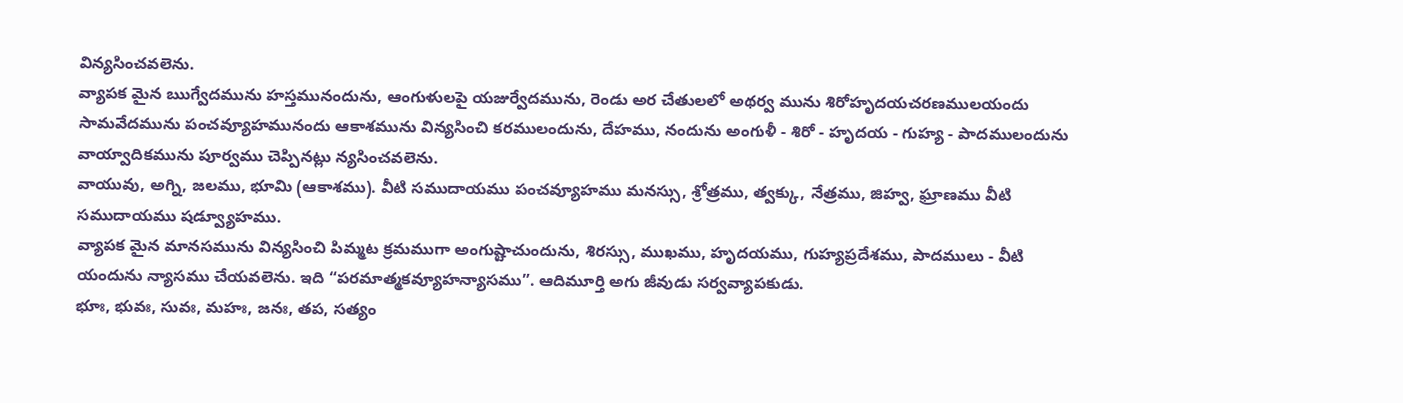విన్యసించవలెను.
వ్యాపక మైన ఋగ్వేదమును హస్తమునందును, ఆంగుళులపై యజుర్వేదమును, రెండు అర చేతులలో అథర్వ మును శిరోహృదయచరణములయందు సామవేదమును పంచవ్యూహమునందు ఆకాశమును విన్యసించి కరములందును, దేహము, నందును అంగుళీ - శిరో - హృదయ - గుహ్య - పాదములందును వాయ్వాదికమును పూర్వము చెప్పినట్లు న్యసించవలెను.
వాయువు, అగ్ని, జలము, భూమి (ఆకాశము). వీటి సముదాయము పంచవ్యూహము మనస్సు, శ్రోత్రము, త్వక్కు, నేత్రము, జిహ్వ, ఘ్రాణము వీటి సముదాయము షడ్వ్యూహము.
వ్యాపక మైన మానసమును విన్యసించి పిమ్మట క్రమముగా అంగుష్టాచుందును, శిరస్సు, ముఖము, హృదయము, గుహ్యప్రదేశము, పాదములు - వీటి యందును న్యాసము చేయవలెను. ఇది “పరమాత్మకవ్యూహన్యాసము”. ఆదిమూర్తి అగు జీవుడు సర్వవ్యాపకుడు.
భూః, భువః, సువః, మహః, జనః, తప, సత్యం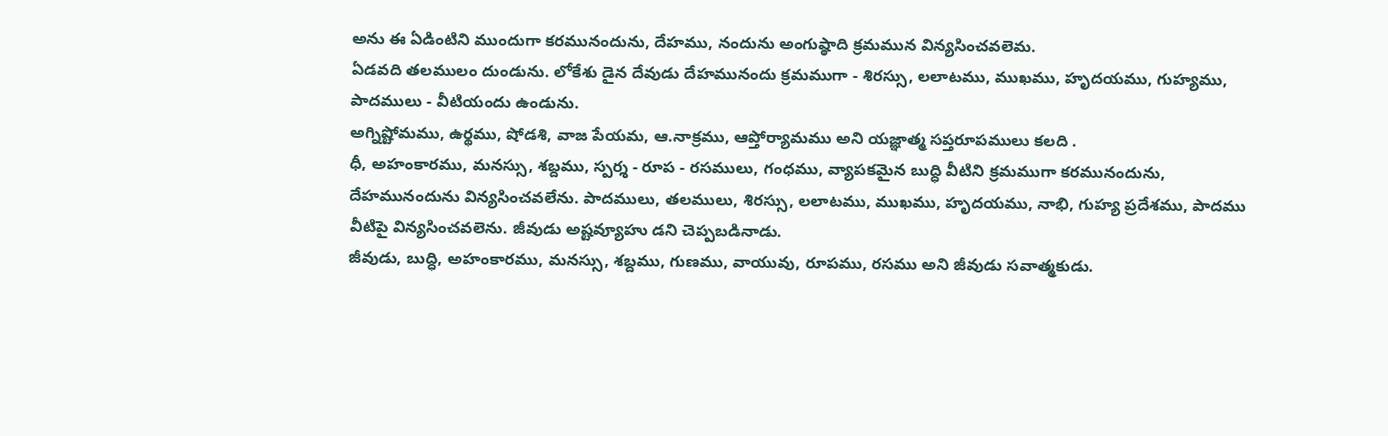అను ఈ ఏడింటిని ముందుగా కరమునందును, దేహము, నందును అంగుష్ఠాది క్రమమున విన్యసించవలెమ.
ఏడవది తలములం దుండును. లోకేశు డైన దేవుడు దేహమునందు క్రమముగా - శిరస్సు, లలాటము, ముఖము, హృదయము, గుహ్యము, పాదములు - వీటియందు ఉండును.
అగ్నిష్టోమము, ఉర్థము, షోడశి, వాజ పేయమ, ఆ.నాక్రము, ఆప్తోర్యామము అని యజ్ఞాత్మ సప్తరూపములు కలది .
ధీ, అహంకారము, మనస్సు, శబ్దము, స్పర్శ - రూప - రసములు, గంధము, వ్యాపకమైన బుద్ధి వీటిని క్రమముగా కరమునందును, దేహమునందును విన్యసించవలేను. పాదములు, తలములు, శిరస్సు, లలాటము, ముఖము, హృదయము, నాభి, గుహ్య ప్రదేశము, పాదము వీటిపై విన్యసించవలెను. జీవుడు అష్టవ్యూహు డని చెప్పబడినాడు.
జీవుడు, బుద్ధి, అహంకారము, మనస్సు, శబ్దము, గుణము, వాయువు, రూపము, రసము అని జీవుడు సవాత్మకుడు.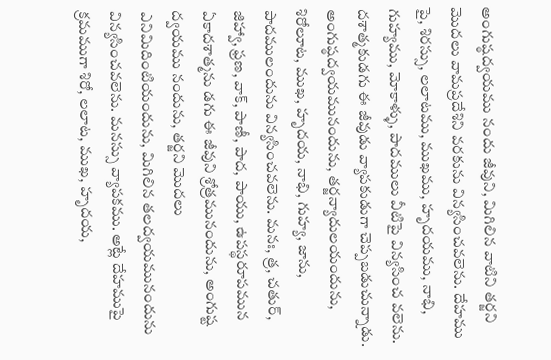అంగుష్ఠద్వయము నందు జీవుని, మిగిలిన వాటిని తర్జని మొదలు వామప్రదేశిని వరకును విన్యసించవలెను. దేహము పై, శిరస్సు, లలాటము, ముఖము, హృదయము, నాభి, గుహ్యము, మోకాళ్ళు, పాదములు వీటిపై విన్యసించ వలెను. దశాత్మకుడగు ఈ జీవుడు వ్యాపకుడుగా చెప్పబడుచున్నాడు. అంగుష్ఠద్వయమునందును, తర్జన్యాదులయందును, శిరోలూట, ముఖ, హృదయ, నాభి, గుహ్య, జాను, పాదములందును విన్యసించవలెను. మనః, త్ర, చతుర్, జిహ్వా, ఫ్రణ, వాక్, పాణీ, పాద, పాయు, ఉపస్థరూపమున ఏకాదశాత్మను డగు ఈ జీవుని శ్రోత్రమునందును, అంగుష్ట ద్వయము నందును, తర్జని మొదలు ఎనిమిదింటియందును, మిగిలిన తలద్వయమునందును విన్యసించవలెను. మనస్సు వ్యాపకము. అట్లే దేహముపై క్రమముగా శిరో, లలాట, ముఖ, హృదయ,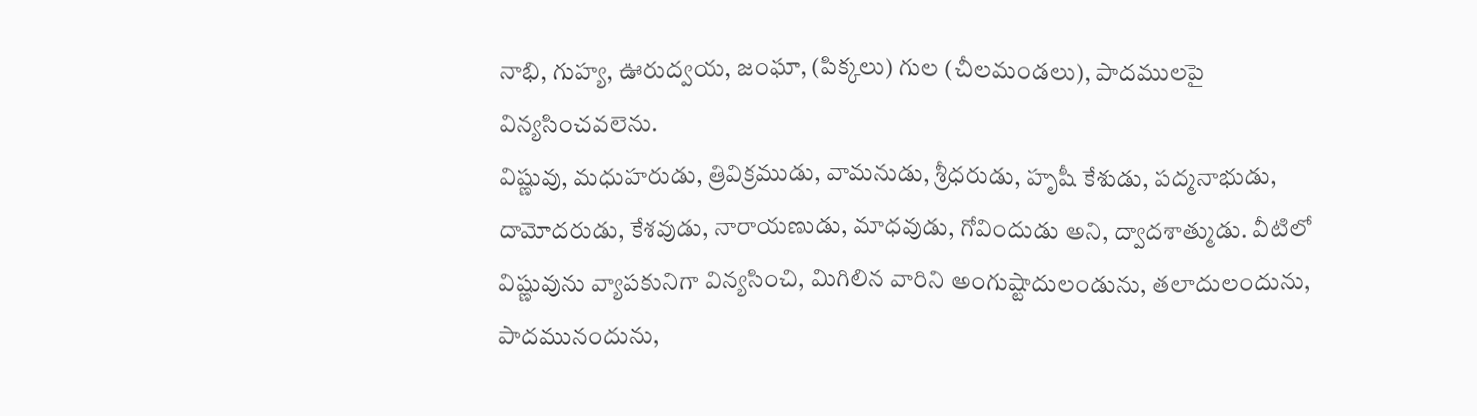నాభి, గుహ్య, ఊరుద్వయ, జంఘా, (పిక్కలు) గుల (చీలమండలు), పాదములపై విన్యసించవలెను.
విష్ణువు, మధుహరుడు, త్రివిక్రముడు, వామనుడు, శ్రీధరుడు, హృషీ కేశుడు, పద్మనాభుడు, దామోదరుడు, కేశవుడు, నారాయణుడు, మాధవుడు, గోవిందుడు అని, ద్వాదశాత్ముడు. వీటిలో విష్ణువును వ్యాపకునిగా విన్యసించి, మిగిలిన వారిని అంగుష్టాదులండును, తలాదులందును, పాదమునందును,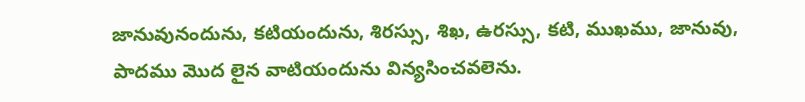జానువునందును, కటియందును, శిరస్సు, శిఖ, ఉరస్సు, కటి, ముఖము, జానువు, పాదము మొద లైన వాటియందును విన్యసించవలెను.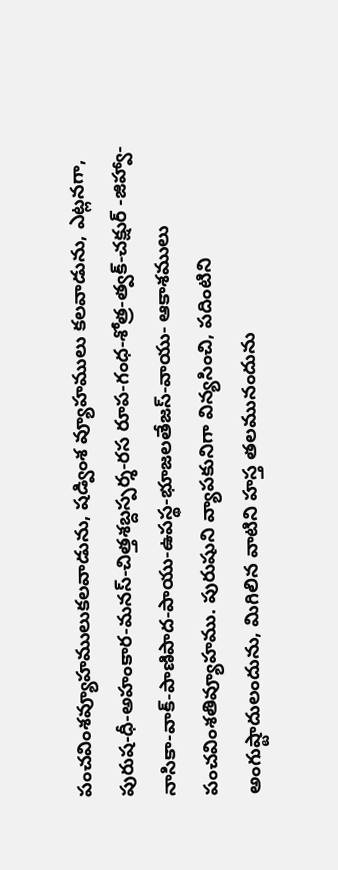పంచవింశవ్యూహములుకలవాడును, షడ్వింశ వ్యూహములు కలవాడును, ఎట్లనగా,
పురుష-ధీ-అహంకార-మనస్-చిత్తశబ్దస్పర్శ-రస రూప-గంధ-శోత్ర-త్వక్-చక్షుర్ -జిహ్వా-నాసికా-వాక్-పాణిపాద-పాయు-ఉపస్థ-భూజలతేజస్-వాయు- ఆకాశములు పంచవింశతివ్యూహము. పురుషుని వ్యాపకునిగా విన్యసించి, పదింటిని అంగుష్టాదులందును, మిగిలిన వాటిని హస్త తలమునందును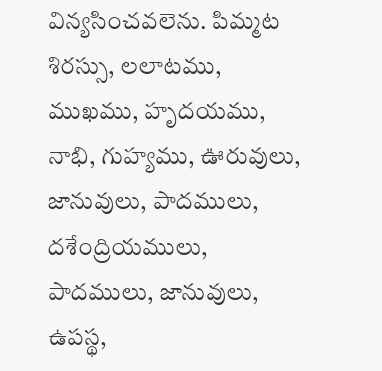విన్యసించవలెను. పిమ్మట శిరస్సు, లలాటము, ముఖము, హృదయము, నాభి, గుహ్యము, ఊరువులు, జానువులు, పాదములు, దశేంద్రియములు, పాదములు, జానువులు, ఉపస్థ,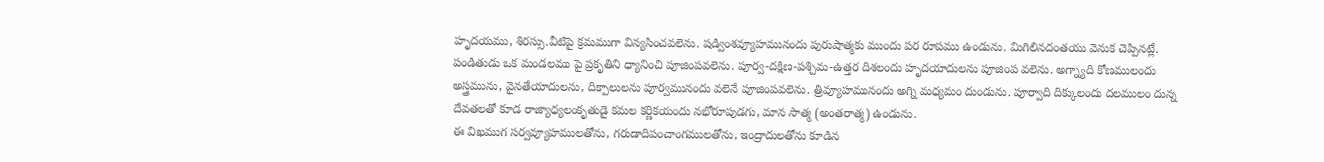హృదయము, శిరస్సు.వీటిపై క్రమముగా విన్యసించవలెను. షడ్వింశవ్యూహమునందు పురుషాత్మకు ముందు పర రూపము ఉండును. మిగిలినదంతయు వెనుక చెప్పినట్లే.
పండితుడు ఒక మండలము పై ప్రకృతిని ధ్యానించి పూజింపవలెను. పూర్వ-దక్షిణ-పశ్చిమ-ఉత్తర దిశలందు హృదయాదులను పూజింప వలెను. అగ్న్యాది కోణములందు అస్త్రమును, వైనతేయాదులను, దిక్పాలులను పూర్వమునందు వలెనే పూజింపవలెను. త్రివ్యూహమునందు అగ్ని మధ్యమం దుండును. పూర్వాది దిక్కులందు దలములం దున్న దేవతలతో కూడ రాజ్యాధ్యలంకృతుడై కమల కర్ణికయందు నభోరూపుడగు, మాన సాత్మ (అంతరాత్మ) ఉండును.
ఈ విఖముగ సర్వవ్యూహములతోను, గరుడాదిపంచాంగములతోను, ఇంద్రాదులతోను కూడిన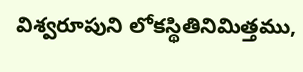విశ్వరూపుని లోకస్థితినిమిత్తము,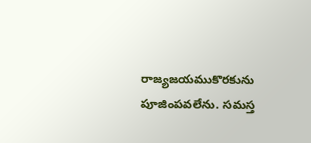రాజ్యజయముకొరకును పూజింపవలేను. సమస్త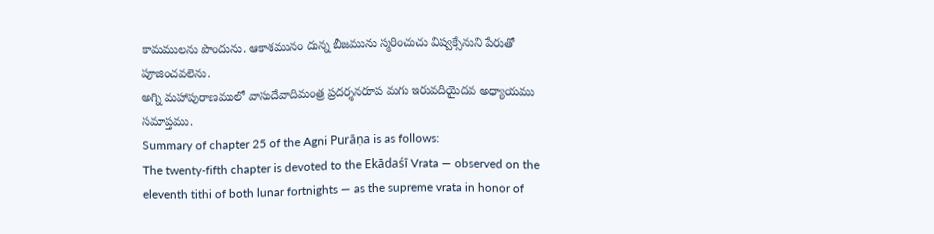కామములను పొందును. ఆకాశమునం దున్న బీజమును స్మరించుచు విష్వక్సేనుని పేరుతో పూజించవలెను.
అగ్ని మహాపురాణములో వాసుదేవాదిమంత్ర ప్రదర్శనరూప మగు ఇరువదియైదవ అధ్యాయము సమాప్తము.
Summary of chapter 25 of the Agni Purāṇa is as follows:
The twenty-fifth chapter is devoted to the Ekādaśī Vrata — observed on the eleventh tithi of both lunar fortnights — as the supreme vrata in honor of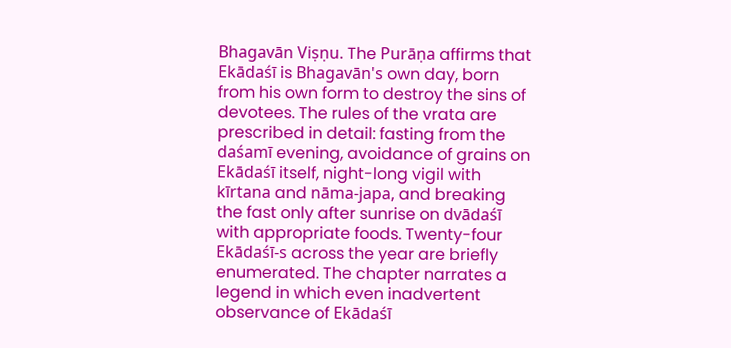Bhagavān Viṣṇu. The Purāṇa affirms that Ekādaśī is Bhagavān's own day, born from his own form to destroy the sins of devotees. The rules of the vrata are prescribed in detail: fasting from the daśamī evening, avoidance of grains on Ekādaśī itself, night-long vigil with kīrtana and nāma-japa, and breaking the fast only after sunrise on dvādaśī with appropriate foods. Twenty-four Ekādaśī-s across the year are briefly enumerated. The chapter narrates a legend in which even inadvertent observance of Ekādaśī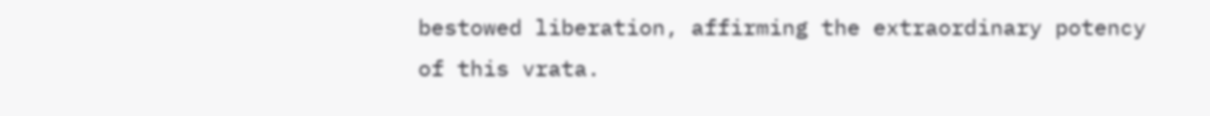bestowed liberation, affirming the extraordinary potency of this vrata.